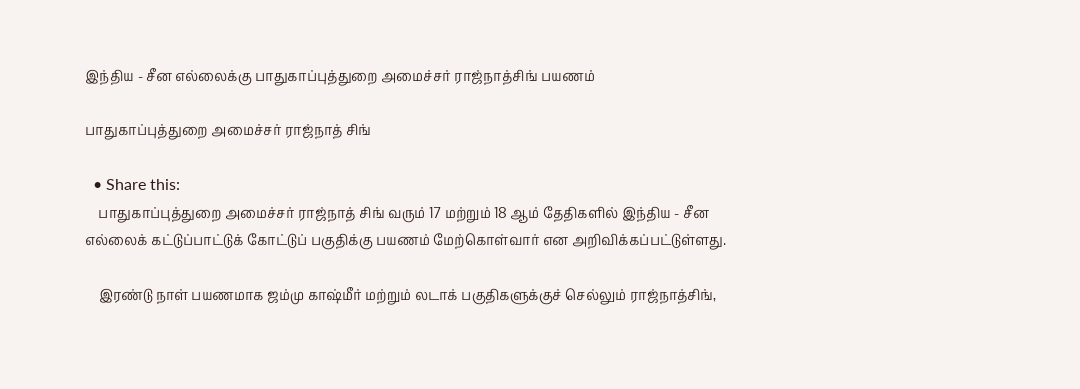இந்திய - சீன எல்லைக்கு பாதுகாப்புத்துறை அமைச்சர் ராஜ்நாத்சிங் பயணம்

பாதுகாப்புத்துறை அமைச்சர் ராஜ்நாத் சிங்

  • Share this:
    பாதுகாப்புத்துறை அமைச்சர் ராஜ்நாத் சிங் வரும் 17 மற்றும் 18 ஆம் தேதிகளில் இந்திய - சீன எல்லைக் கட்டுப்பாட்டுக் கோட்டுப் பகுதிக்கு பயணம் மேற்கொள்வார் என அறிவிக்கப்பட்டுள்ளது.

    இரண்டு நாள் பயணமாக ஜம்மு காஷ்மீர் மற்றும் லடாக் பகுதிகளுக்குச் செல்லும் ராஜ்நாத்சிங்,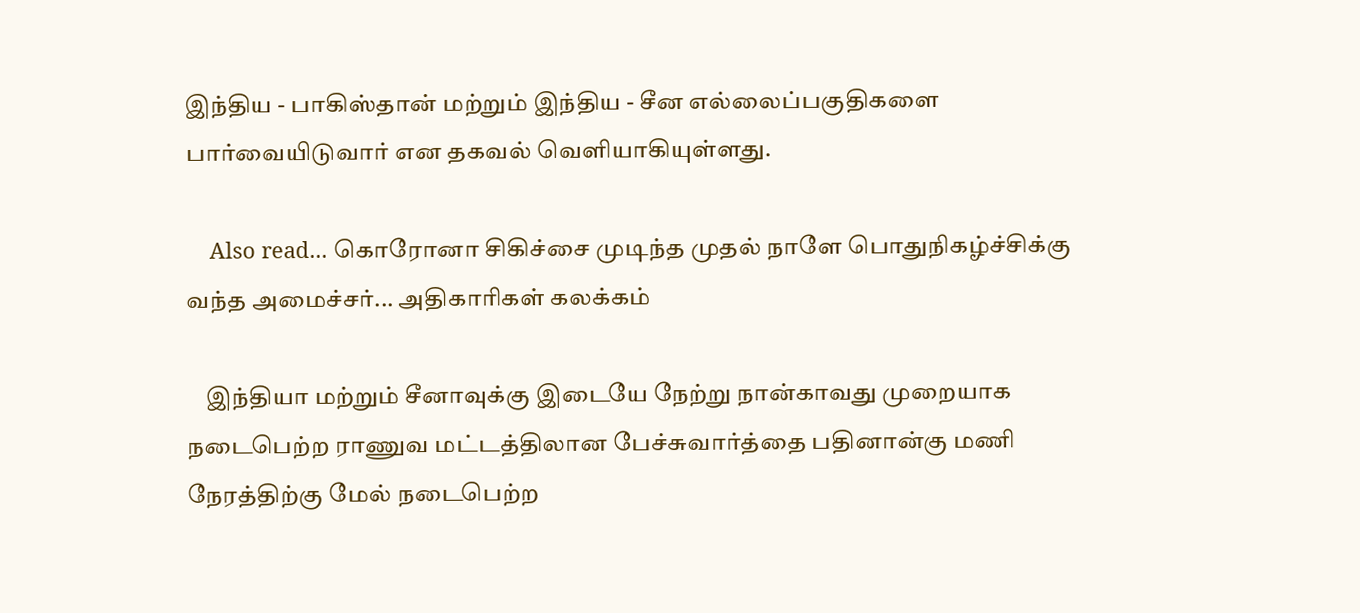இந்திய - பாகிஸ்தான் மற்றும் இந்திய - சீன எல்லைப்பகுதிகளை பார்வையிடுவார் என தகவல் வெளியாகியுள்ளது.

    Also read... கொரோனா சிகிச்சை முடிந்த முதல் நாளே பொதுநிகழ்ச்சிக்கு வந்த அமைச்சர்... அதிகாரிகள் கலக்கம்

    இந்தியா மற்றும் சீனாவுக்கு இடையே நேற்று நான்காவது முறையாக நடைபெற்ற ராணுவ மட்டத்திலான பேச்சுவார்த்தை பதினான்கு மணி நேரத்திற்கு மேல் நடைபெற்ற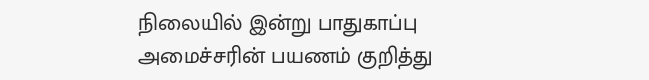நிலையில் இன்று பாதுகாப்பு அமைச்சரின் பயணம் குறித்து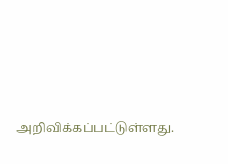அறிவிக்கப்பட்டுள்ளது.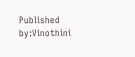Published by:Vinothini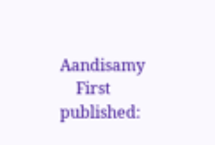Aandisamy
    First published: